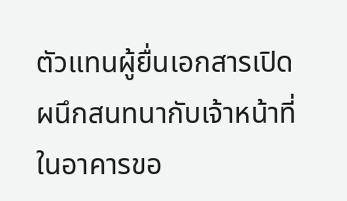ตัวแทนผู้ยื่นเอกสารเปิดผนึกสนทนากับเจ้าหน้าที่ในอาคารขอ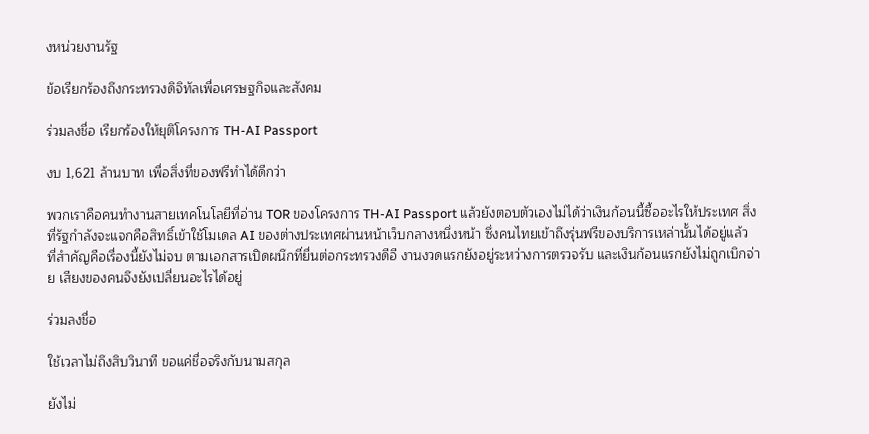งหน่วยงานรัฐ

ข้อเรียกร้องถึงกระทรวงดิจิทัลเพื่อเศรษฐกิจและสังคม

ร่วมลงชื่อ เรียกร้องให้ยุติโครงการ TH-AI Passport

งบ 1,621 ล้านบาท เพื่อสิ่งที่ของฟรีทำได้ดีกว่า

พวกเราคือคนทำงานสายเทคโนโลยีที่อ่าน TOR ของโครงการ TH-AI Passport แล้วยังตอบตัวเองไม่ได้ว่าเงินก้อนนี้ซื้ออะไรให้ประเทศ สิ่งที่รัฐกำลังจะแจกคือสิทธิ์เข้าใช้โมเดล AI ของต่างประเทศผ่านหน้าเว็บกลางหนึ่งหน้า ซึ่งคนไทยเข้าถึงรุ่นฟรีของบริการเหล่านั้นได้อยู่แล้ว ที่สำคัญคือเรื่องนี้ยังไม่จบ ตามเอกสารเปิดผนึกที่ยื่นต่อกระทรวงดีอี งานงวดแรกยังอยู่ระหว่างการตรวจรับ และเงินก้อนแรกยังไม่ถูกเบิกจ่าย เสียงของคนจึงยังเปลี่ยนอะไรได้อยู่

ร่วมลงชื่อ

ใช้เวลาไม่ถึงสิบวินาที ขอแค่ชื่อจริงกับนามสกุล

ยังไม่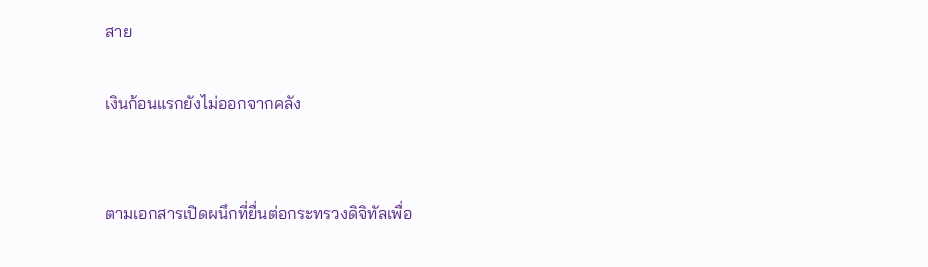สาย

เงินก้อนแรกยังไม่ออกจากคลัง


ตามเอกสารเปิดผนึกที่ยื่นต่อกระทรวงดิจิทัลเพื่อ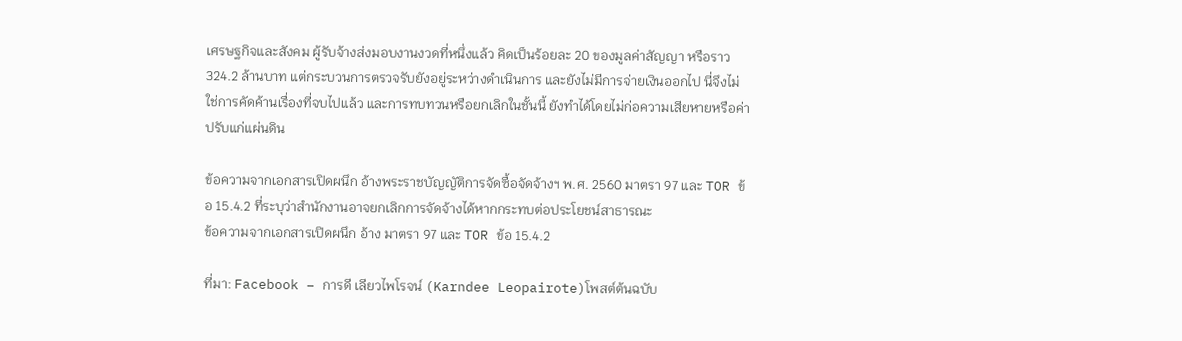เศรษฐกิจและสังคม ผู้รับจ้างส่งมอบงานงวดที่หนึ่งแล้ว คิดเป็นร้อยละ 20 ของมูลค่าสัญญา หรือราว 324.2 ล้านบาท แต่กระบวนการตรวจรับยังอยู่ระหว่างดำเนินการ และยังไม่มีการจ่ายเงินออกไป นี่จึงไม่ใช่การคัดค้านเรื่องที่จบไปแล้ว และการทบทวนหรือยกเลิกในชั้นนี้ ยังทำได้โดยไม่ก่อความเสียหายหรือค่าปรับแก่แผ่นดิน

ข้อความจากเอกสารเปิดผนึก อ้างพระราชบัญญัติการจัดซื้อจัดจ้างฯ พ.ศ. 2560 มาตรา 97 และ TOR ข้อ 15.4.2 ที่ระบุว่าสำนักงานอาจยกเลิกการจัดจ้างได้หากกระทบต่อประโยชน์สาธารณะ
ข้อความจากเอกสารเปิดผนึก อ้าง มาตรา 97 และ TOR ข้อ 15.4.2

ที่มา: Facebook – การดี เลียวไพโรจน์ (Karndee Leopairote)โพสต์ต้นฉบับ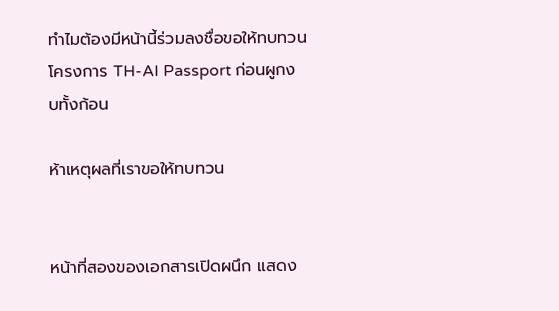ทำไมต้องมีหน้านี้ร่วมลงชื่อขอให้ทบทวนโครงการ TH-AI Passport ก่อนผูกงบทั้งก้อน

ห้าเหตุผลที่เราขอให้ทบทวน


หน้าที่สองของเอกสารเปิดผนึก แสดง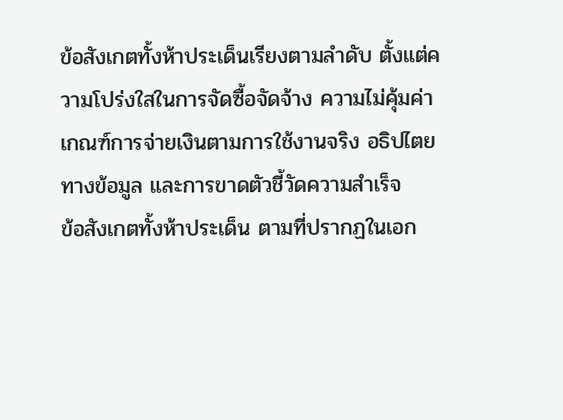ข้อสังเกตทั้งห้าประเด็นเรียงตามลำดับ ตั้งแต่ความโปร่งใสในการจัดซื้อจัดจ้าง ความไม่คุ้มค่า เกณฑ์การจ่ายเงินตามการใช้งานจริง อธิปไตยทางข้อมูล และการขาดตัวชี้วัดความสำเร็จ
ข้อสังเกตทั้งห้าประเด็น ตามที่ปรากฏในเอก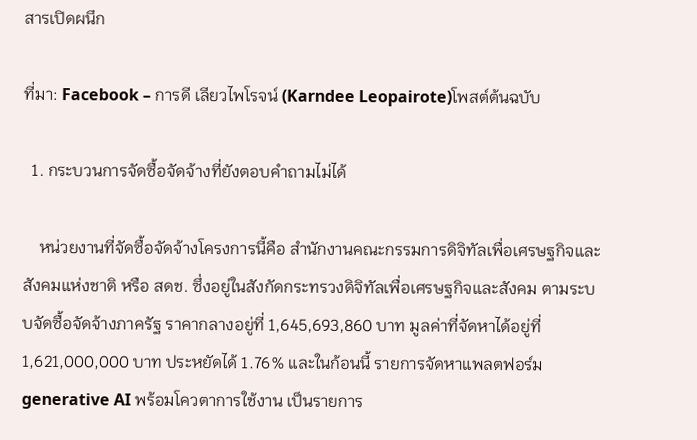สารเปิดผนึก

ที่มา: Facebook – การดี เลียวไพโรจน์ (Karndee Leopairote)โพสต์ต้นฉบับ

  1. กระบวนการจัดซื้อจัดจ้างที่ยังตอบคำถามไม่ได้

    หน่วยงานที่จัดซื้อจัดจ้างโครงการนี้คือ สำนักงานคณะกรรมการดิจิทัลเพื่อเศรษฐกิจและสังคมแห่งชาติ หรือ สดช. ซึ่งอยู่ในสังกัดกระทรวงดิจิทัลเพื่อเศรษฐกิจและสังคม ตามระบบจัดซื้อจัดจ้างภาครัฐ ราคากลางอยู่ที่ 1,645,693,860 บาท มูลค่าที่จัดหาได้อยู่ที่ 1,621,000,000 บาท ประหยัดได้ 1.76% และในก้อนนี้ รายการจัดหาแพลตฟอร์ม generative AI พร้อมโควตาการใช้งาน เป็นรายการ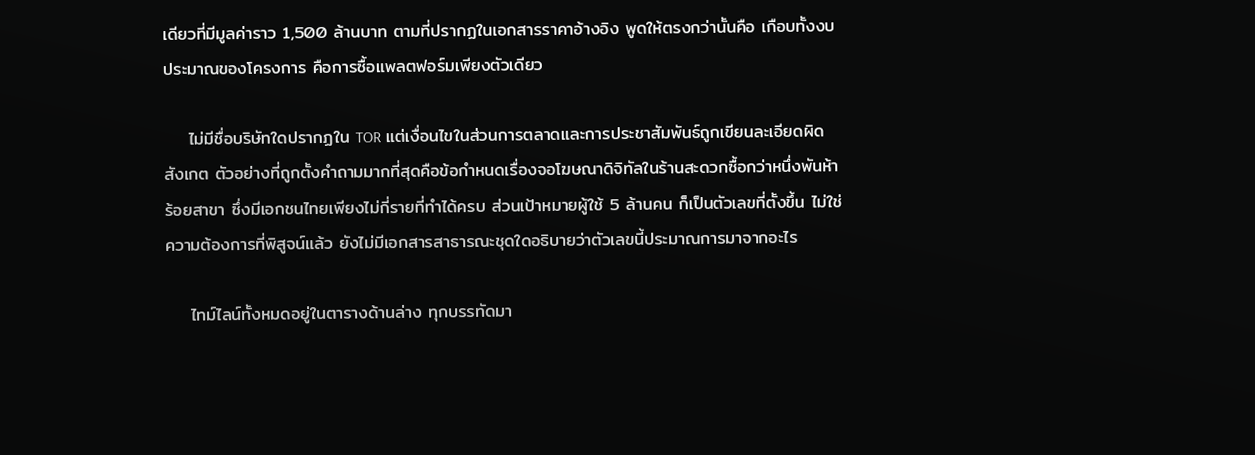เดียวที่มีมูลค่าราว 1,500 ล้านบาท ตามที่ปรากฏในเอกสารราคาอ้างอิง พูดให้ตรงกว่านั้นคือ เกือบทั้งงบประมาณของโครงการ คือการซื้อแพลตฟอร์มเพียงตัวเดียว

    ไม่มีชื่อบริษัทใดปรากฏใน TOR แต่เงื่อนไขในส่วนการตลาดและการประชาสัมพันธ์ถูกเขียนละเอียดผิดสังเกต ตัวอย่างที่ถูกตั้งคำถามมากที่สุดคือข้อกำหนดเรื่องจอโฆษณาดิจิทัลในร้านสะดวกซื้อกว่าหนึ่งพันห้าร้อยสาขา ซึ่งมีเอกชนไทยเพียงไม่กี่รายที่ทำได้ครบ ส่วนเป้าหมายผู้ใช้ 5 ล้านคน ก็เป็นตัวเลขที่ตั้งขึ้น ไม่ใช่ความต้องการที่พิสูจน์แล้ว ยังไม่มีเอกสารสาธารณะชุดใดอธิบายว่าตัวเลขนี้ประมาณการมาจากอะไร

    ไทม์ไลน์ทั้งหมดอยู่ในตารางด้านล่าง ทุกบรรทัดมา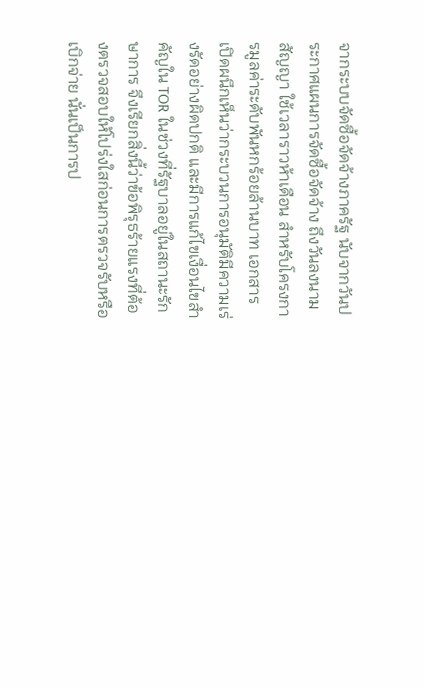จากระบบจัดซื้อจัดจ้างภาครัฐ นับจากวันประกาศแผนการจัดซื้อจัดจ้าง ถึงวันลงนามสัญญา ใช้เวลาราวห้าเดือน สำหรับโครงการมูลค่าระดับพันหกร้อยล้านบาท เอกสารเปิดผนึกเห็นว่ากระบวนการอนุมัติมีความเร่งรัดอย่างผิดปกติ และมีการแก้ไขเงื่อนไขสำคัญใน TOR ในช่วงที่รัฐบาลอยู่ในสถานะรักษาการ จึงเรียกสิ่งนี้ว่าข้อพิรุธร้ายแรงที่ต้องตรวจสอบให้โปร่งใสก่อนการตรวจรับหรือเบิกจ่าย นั่นเป็นการป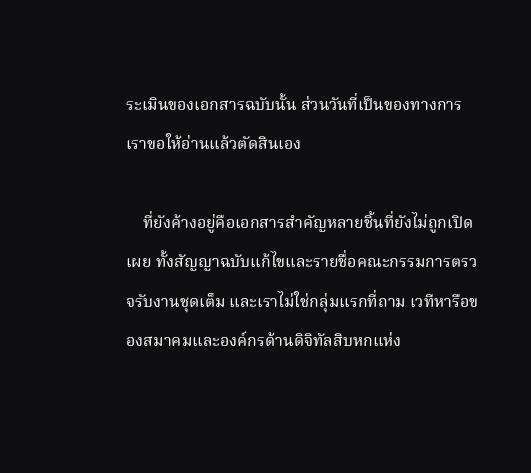ระเมินของเอกสารฉบับนั้น ส่วนวันที่เป็นของทางการ เราขอให้อ่านแล้วตัดสินเอง

    ที่ยังค้างอยู่คือเอกสารสำคัญหลายชิ้นที่ยังไม่ถูกเปิดเผย ทั้งสัญญาฉบับแก้ไขและรายชื่อคณะกรรมการตรวจรับงานชุดเต็ม และเราไม่ใช่กลุ่มแรกที่ถาม เวทีหารือของสมาคมและองค์กรด้านดิจิทัลสิบหกแห่ง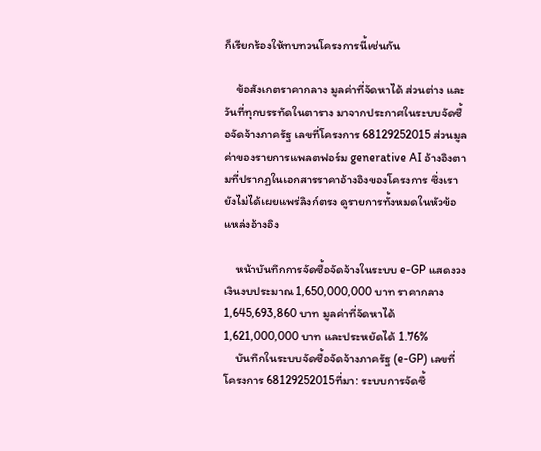ก็เรียกร้องให้ทบทวนโครงการนี้เช่นกัน

    ข้อสังเกตราคากลาง มูลค่าที่จัดหาได้ ส่วนต่าง และวันที่ทุกบรรทัดในตาราง มาจากประกาศในระบบจัดซื้อจัดจ้างภาครัฐ เลขที่โครงการ 68129252015 ส่วนมูลค่าของรายการแพลตฟอร์ม generative AI อ้างอิงตามที่ปรากฏในเอกสารราคาอ้างอิงของโครงการ ซึ่งเรายังไม่ได้เผยแพร่ลิงก์ตรง ดูรายการทั้งหมดในหัวข้อแหล่งอ้างอิง

    หน้าบันทึกการจัดซื้อจัดจ้างในระบบ e-GP แสดงวงเงินงบประมาณ 1,650,000,000 บาท ราคากลาง 1,645,693,860 บาท มูลค่าที่จัดหาได้ 1,621,000,000 บาท และประหยัดได้ 1.76%
    บันทึกในระบบจัดซื้อจัดจ้างภาครัฐ (e-GP) เลขที่โครงการ 68129252015ที่มา: ระบบการจัดซื้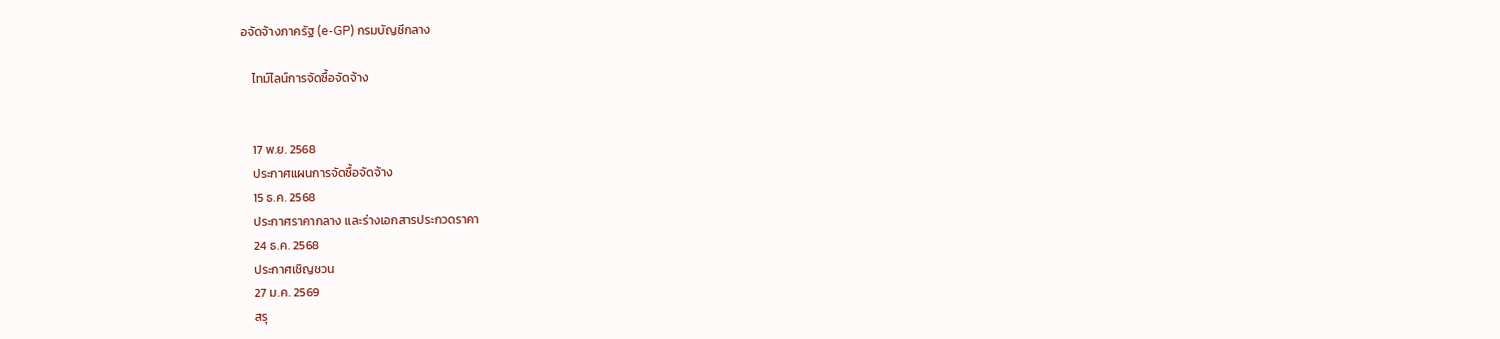อจัดจ้างภาครัฐ (e-GP) กรมบัญชีกลาง

    ไทม์ไลน์การจัดซื้อจัดจ้าง


    17 พ.ย. 2568
    ประกาศแผนการจัดซื้อจัดจ้าง
    15 ธ.ค. 2568
    ประกาศราคากลาง และร่างเอกสารประกวดราคา
    24 ธ.ค. 2568
    ประกาศเชิญชวน
    27 ม.ค. 2569
    สรุ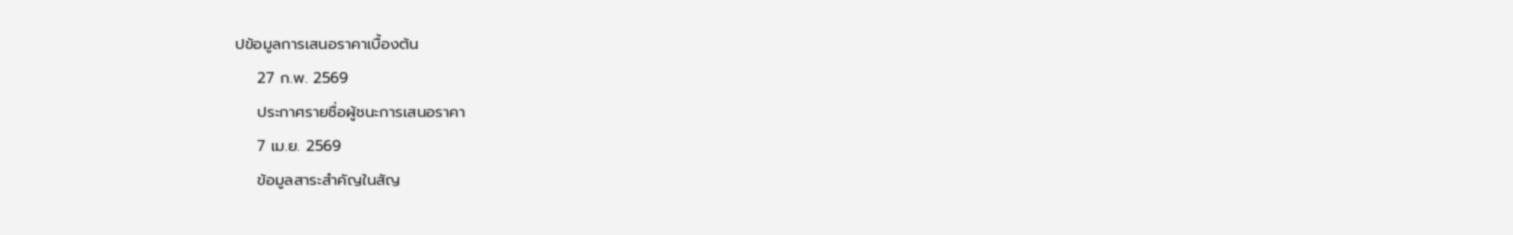ปข้อมูลการเสนอราคาเบื้องต้น
    27 ก.พ. 2569
    ประกาศรายชื่อผู้ชนะการเสนอราคา
    7 เม.ย. 2569
    ข้อมูลสาระสำคัญในสัญ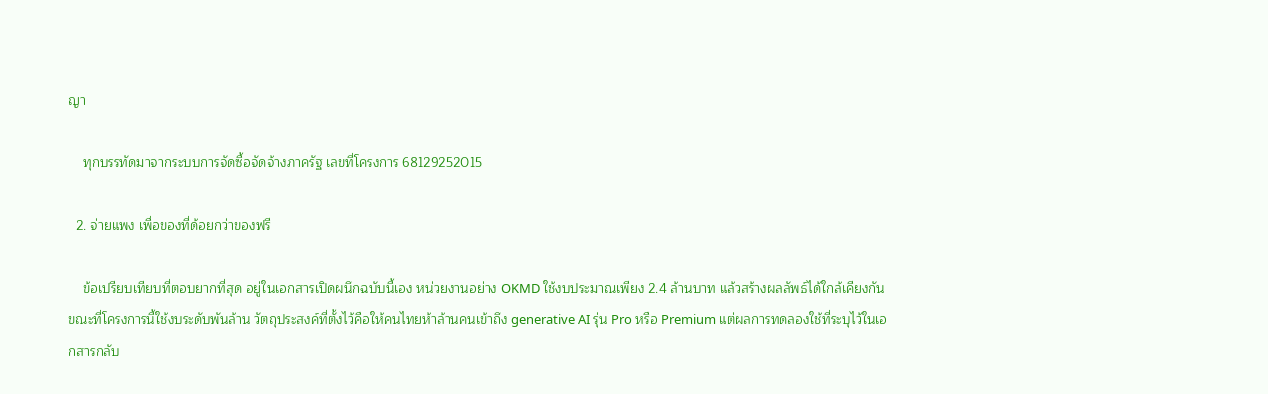ญา

    ทุกบรรทัดมาจากระบบการจัดซื้อจัดจ้างภาครัฐ เลขที่โครงการ 68129252015

  2. จ่ายแพง เพื่อของที่ด้อยกว่าของฟรี

    ข้อเปรียบเทียบที่ตอบยากที่สุด อยู่ในเอกสารเปิดผนึกฉบับนี้เอง หน่วยงานอย่าง OKMD ใช้งบประมาณเพียง 2.4 ล้านบาท แล้วสร้างผลลัพธ์ได้ใกล้เคียงกัน ขณะที่โครงการนี้ใช้งบระดับพันล้าน วัตถุประสงค์ที่ตั้งไว้คือให้คนไทยห้าล้านคนเข้าถึง generative AI รุ่น Pro หรือ Premium แต่ผลการทดลองใช้ที่ระบุไว้ในเอกสารกลับ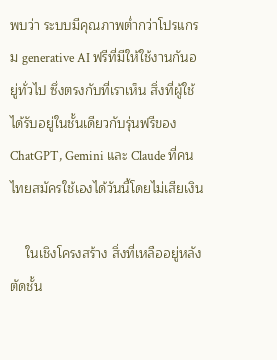พบว่า ระบบมีคุณภาพต่ำกว่าโปรแกรม generative AI ฟรีที่มีให้ใช้งานกันอยู่ทั่วไป ซึ่งตรงกับที่เราเห็น สิ่งที่ผู้ใช้ได้รับอยู่ในชั้นเดียวกับรุ่นฟรีของ ChatGPT, Gemini และ Claude ที่คนไทยสมัครใช้เองได้วันนี้โดยไม่เสียเงิน

    ในเชิงโครงสร้าง สิ่งที่เหลืออยู่หลังตัดชั้น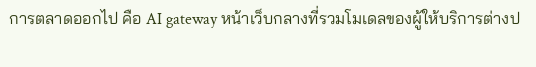การตลาดออกไป คือ AI gateway หน้าเว็บกลางที่รวมโมเดลของผู้ให้บริการต่างป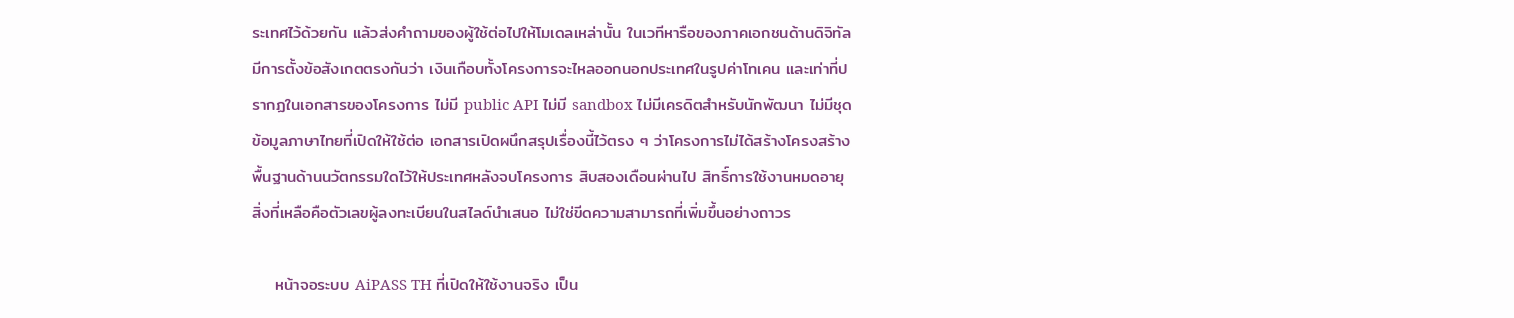ระเทศไว้ด้วยกัน แล้วส่งคำถามของผู้ใช้ต่อไปให้โมเดลเหล่านั้น ในเวทีหารือของภาคเอกชนด้านดิจิทัลมีการตั้งข้อสังเกตตรงกันว่า เงินเกือบทั้งโครงการจะไหลออกนอกประเทศในรูปค่าโทเคน และเท่าที่ปรากฏในเอกสารของโครงการ ไม่มี public API ไม่มี sandbox ไม่มีเครดิตสำหรับนักพัฒนา ไม่มีชุดข้อมูลภาษาไทยที่เปิดให้ใช้ต่อ เอกสารเปิดผนึกสรุปเรื่องนี้ไว้ตรง ๆ ว่าโครงการไม่ได้สร้างโครงสร้างพื้นฐานด้านนวัตกรรมใดไว้ให้ประเทศหลังจบโครงการ สิบสองเดือนผ่านไป สิทธิ์การใช้งานหมดอายุ สิ่งที่เหลือคือตัวเลขผู้ลงทะเบียนในสไลด์นำเสนอ ไม่ใช่ขีดความสามารถที่เพิ่มขึ้นอย่างถาวร

    หน้าจอระบบ AiPASS TH ที่เปิดให้ใช้งานจริง เป็น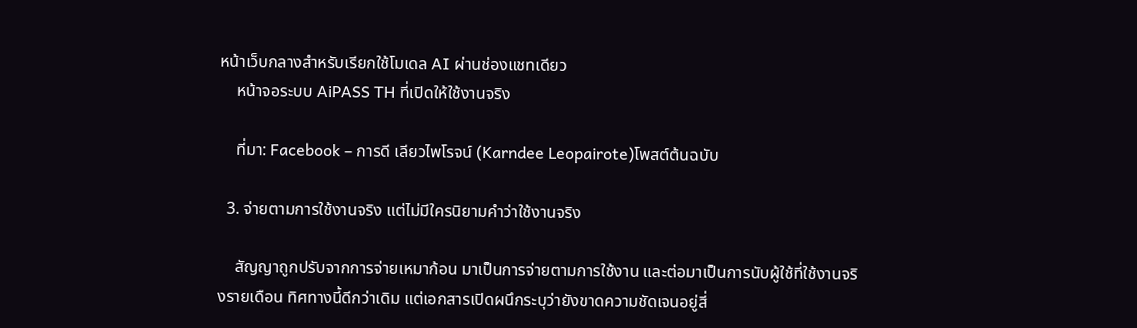หน้าเว็บกลางสำหรับเรียกใช้โมเดล AI ผ่านช่องแชทเดียว
    หน้าจอระบบ AiPASS TH ที่เปิดให้ใช้งานจริง

    ที่มา: Facebook – การดี เลียวไพโรจน์ (Karndee Leopairote)โพสต์ต้นฉบับ

  3. จ่ายตามการใช้งานจริง แต่ไม่มีใครนิยามคำว่าใช้งานจริง

    สัญญาถูกปรับจากการจ่ายเหมาก้อน มาเป็นการจ่ายตามการใช้งาน และต่อมาเป็นการนับผู้ใช้ที่ใช้งานจริงรายเดือน ทิศทางนี้ดีกว่าเดิม แต่เอกสารเปิดผนึกระบุว่ายังขาดความชัดเจนอยู่สี่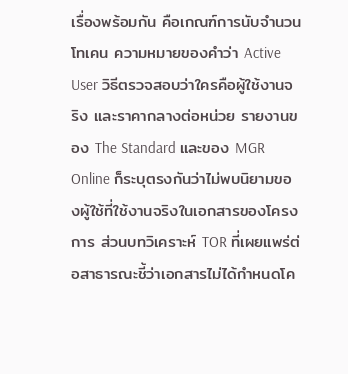เรื่องพร้อมกัน คือเกณฑ์การนับจำนวนโทเคน ความหมายของคำว่า Active User วิธีตรวจสอบว่าใครคือผู้ใช้งานจริง และราคากลางต่อหน่วย รายงานของ The Standard และของ MGR Online ก็ระบุตรงกันว่าไม่พบนิยามของผู้ใช้ที่ใช้งานจริงในเอกสารของโครงการ ส่วนบทวิเคราะห์ TOR ที่เผยแพร่ต่อสาธารณะชี้ว่าเอกสารไม่ได้กำหนดโค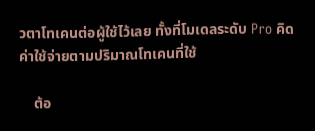วตาโทเคนต่อผู้ใช้ไว้เลย ทั้งที่โมเดลระดับ Pro คิดค่าใช้จ่ายตามปริมาณโทเคนที่ใช้

    ต้อ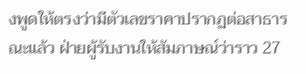งพูดให้ตรงว่ามีตัวเลขราคาปรากฏต่อสาธารณะแล้ว ฝ่ายผู้รับงานให้สัมภาษณ์ว่าราว 27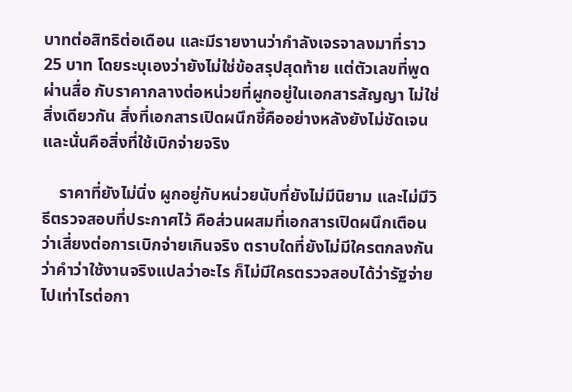บาทต่อสิทธิต่อเดือน และมีรายงานว่ากำลังเจรจาลงมาที่ราว 25 บาท โดยระบุเองว่ายังไม่ใช่ข้อสรุปสุดท้าย แต่ตัวเลขที่พูดผ่านสื่อ กับราคากลางต่อหน่วยที่ผูกอยู่ในเอกสารสัญญา ไม่ใช่สิ่งเดียวกัน สิ่งที่เอกสารเปิดผนึกชี้คืออย่างหลังยังไม่ชัดเจน และนั่นคือสิ่งที่ใช้เบิกจ่ายจริง

    ราคาที่ยังไม่นิ่ง ผูกอยู่กับหน่วยนับที่ยังไม่มีนิยาม และไม่มีวิธีตรวจสอบที่ประกาศไว้ คือส่วนผสมที่เอกสารเปิดผนึกเตือนว่าเสี่ยงต่อการเบิกจ่ายเกินจริง ตราบใดที่ยังไม่มีใครตกลงกันว่าคำว่าใช้งานจริงแปลว่าอะไร ก็ไม่มีใครตรวจสอบได้ว่ารัฐจ่ายไปเท่าไรต่อกา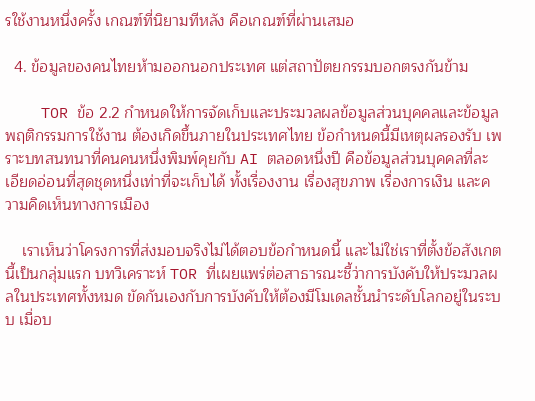รใช้งานหนึ่งครั้ง เกณฑ์ที่นิยามทีหลัง คือเกณฑ์ที่ผ่านเสมอ

  4. ข้อมูลของคนไทยห้ามออกนอกประเทศ แต่สถาปัตยกรรมบอกตรงกันข้าม

    TOR ข้อ 2.2 กำหนดให้การจัดเก็บและประมวลผลข้อมูลส่วนบุคคลและข้อมูลพฤติกรรมการใช้งาน ต้องเกิดขึ้นภายในประเทศไทย ข้อกำหนดนี้มีเหตุผลรองรับ เพราะบทสนทนาที่คนคนหนึ่งพิมพ์คุยกับ AI ตลอดหนึ่งปี คือข้อมูลส่วนบุคคลที่ละเอียดอ่อนที่สุดชุดหนึ่งเท่าที่จะเก็บได้ ทั้งเรื่องงาน เรื่องสุขภาพ เรื่องการเงิน และความคิดเห็นทางการเมือง

    เราเห็นว่าโครงการที่ส่งมอบจริงไม่ได้ตอบข้อกำหนดนี้ และไม่ใช่เราที่ตั้งข้อสังเกตนี้เป็นกลุ่มแรก บทวิเคราะห์ TOR ที่เผยแพร่ต่อสาธารณะชี้ว่าการบังคับให้ประมวลผลในประเทศทั้งหมด ขัดกันเองกับการบังคับให้ต้องมีโมเดลชั้นนำระดับโลกอยู่ในระบบ เมื่อบ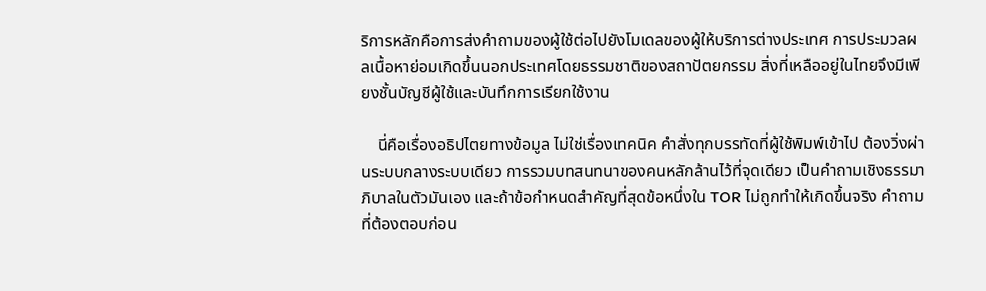ริการหลักคือการส่งคำถามของผู้ใช้ต่อไปยังโมเดลของผู้ให้บริการต่างประเทศ การประมวลผลเนื้อหาย่อมเกิดขึ้นนอกประเทศโดยธรรมชาติของสถาปัตยกรรม สิ่งที่เหลืออยู่ในไทยจึงมีเพียงชั้นบัญชีผู้ใช้และบันทึกการเรียกใช้งาน

    นี่คือเรื่องอธิปไตยทางข้อมูล ไม่ใช่เรื่องเทคนิค คำสั่งทุกบรรทัดที่ผู้ใช้พิมพ์เข้าไป ต้องวิ่งผ่านระบบกลางระบบเดียว การรวมบทสนทนาของคนหลักล้านไว้ที่จุดเดียว เป็นคำถามเชิงธรรมาภิบาลในตัวมันเอง และถ้าข้อกำหนดสำคัญที่สุดข้อหนึ่งใน TOR ไม่ถูกทำให้เกิดขึ้นจริง คำถามที่ต้องตอบก่อน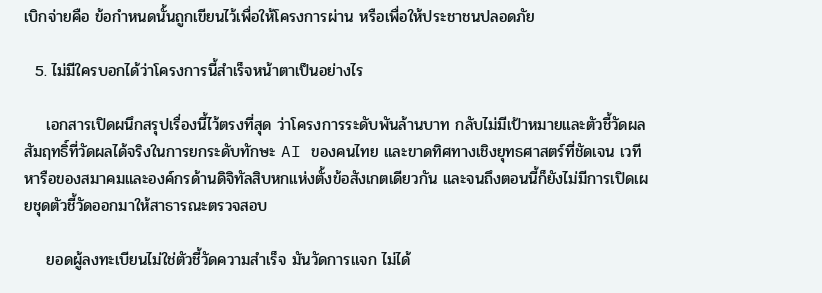เบิกจ่ายคือ ข้อกำหนดนั้นถูกเขียนไว้เพื่อให้โครงการผ่าน หรือเพื่อให้ประชาชนปลอดภัย

  5. ไม่มีใครบอกได้ว่าโครงการนี้สำเร็จหน้าตาเป็นอย่างไร

    เอกสารเปิดผนึกสรุปเรื่องนี้ไว้ตรงที่สุด ว่าโครงการระดับพันล้านบาท กลับไม่มีเป้าหมายและตัวชี้วัดผลสัมฤทธิ์ที่วัดผลได้จริงในการยกระดับทักษะ AI ของคนไทย และขาดทิศทางเชิงยุทธศาสตร์ที่ชัดเจน เวทีหารือของสมาคมและองค์กรด้านดิจิทัลสิบหกแห่งตั้งข้อสังเกตเดียวกัน และจนถึงตอนนี้ก็ยังไม่มีการเปิดเผยชุดตัวชี้วัดออกมาให้สาธารณะตรวจสอบ

    ยอดผู้ลงทะเบียนไม่ใช่ตัวชี้วัดความสำเร็จ มันวัดการแจก ไม่ได้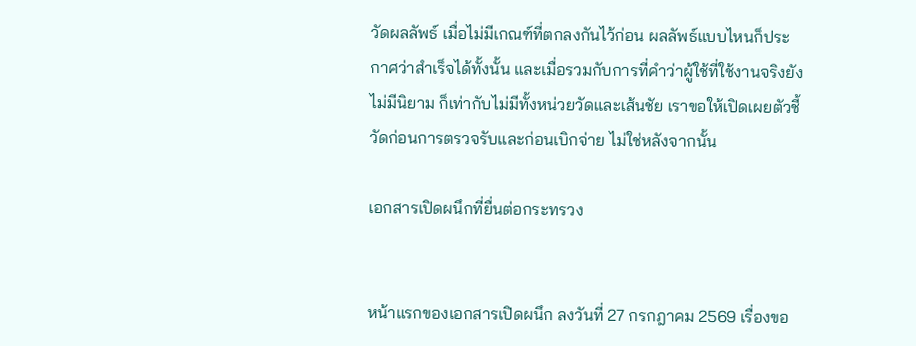วัดผลลัพธ์ เมื่อไม่มีเกณฑ์ที่ตกลงกันไว้ก่อน ผลลัพธ์แบบไหนก็ประกาศว่าสำเร็จได้ทั้งนั้น และเมื่อรวมกับการที่คำว่าผู้ใช้ที่ใช้งานจริงยังไม่มีนิยาม ก็เท่ากับไม่มีทั้งหน่วยวัดและเส้นชัย เราขอให้เปิดเผยตัวชี้วัดก่อนการตรวจรับและก่อนเบิกจ่าย ไม่ใช่หลังจากนั้น

เอกสารเปิดผนึกที่ยื่นต่อกระทรวง


หน้าแรกของเอกสารเปิดผนึก ลงวันที่ 27 กรกฎาคม 2569 เรื่องขอ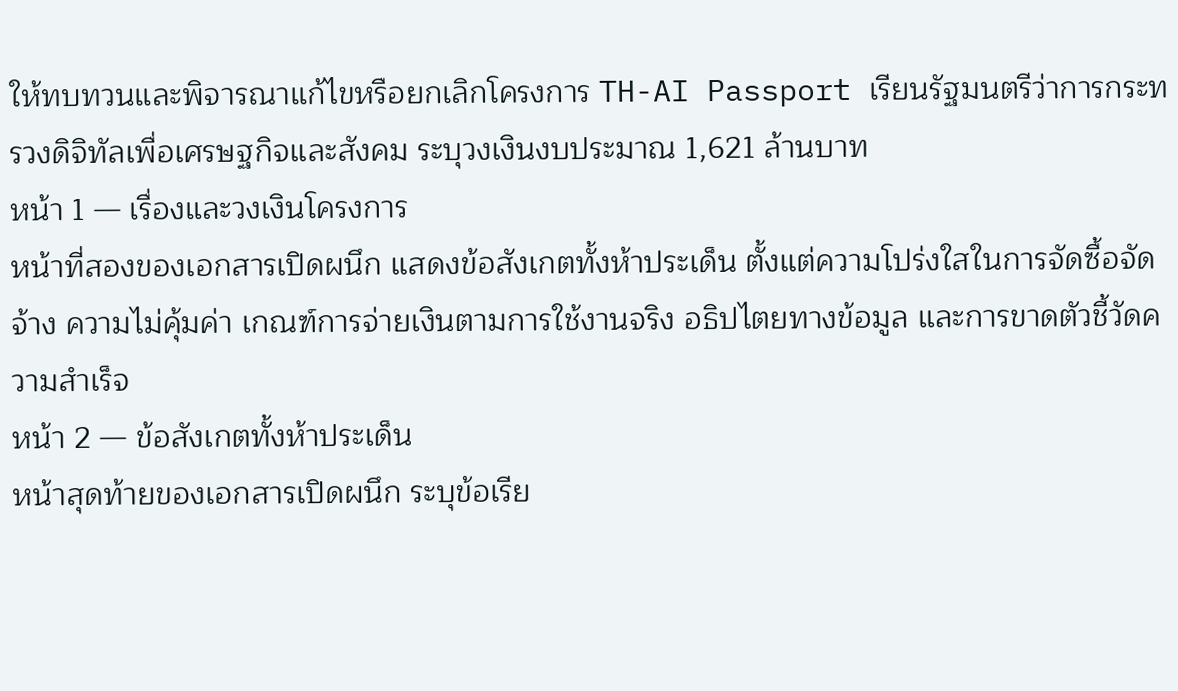ให้ทบทวนและพิจารณาแก้ไขหรือยกเลิกโครงการ TH-AI Passport เรียนรัฐมนตรีว่าการกระทรวงดิจิทัลเพื่อเศรษฐกิจและสังคม ระบุวงเงินงบประมาณ 1,621 ล้านบาท
หน้า 1 — เรื่องและวงเงินโครงการ
หน้าที่สองของเอกสารเปิดผนึก แสดงข้อสังเกตทั้งห้าประเด็น ตั้งแต่ความโปร่งใสในการจัดซื้อจัดจ้าง ความไม่คุ้มค่า เกณฑ์การจ่ายเงินตามการใช้งานจริง อธิปไตยทางข้อมูล และการขาดตัวชี้วัดความสำเร็จ
หน้า 2 — ข้อสังเกตทั้งห้าประเด็น
หน้าสุดท้ายของเอกสารเปิดผนึก ระบุข้อเรีย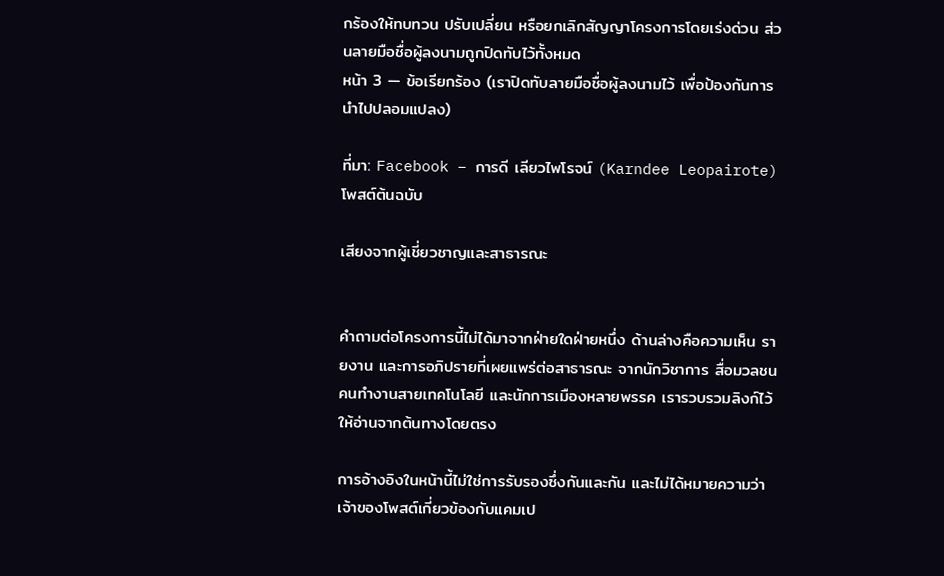กร้องให้ทบทวน ปรับเปลี่ยน หรือยกเลิกสัญญาโครงการโดยเร่งด่วน ส่วนลายมือชื่อผู้ลงนามถูกปิดทับไว้ทั้งหมด
หน้า 3 — ข้อเรียกร้อง (เราปิดทับลายมือชื่อผู้ลงนามไว้ เพื่อป้องกันการนำไปปลอมแปลง)

ที่มา: Facebook – การดี เลียวไพโรจน์ (Karndee Leopairote)โพสต์ต้นฉบับ

เสียงจากผู้เชี่ยวชาญและสาธารณะ


คำถามต่อโครงการนี้ไม่ได้มาจากฝ่ายใดฝ่ายหนึ่ง ด้านล่างคือความเห็น รายงาน และการอภิปรายที่เผยแพร่ต่อสาธารณะ จากนักวิชาการ สื่อมวลชน คนทำงานสายเทคโนโลยี และนักการเมืองหลายพรรค เรารวบรวมลิงก์ไว้ให้อ่านจากต้นทางโดยตรง

การอ้างอิงในหน้านี้ไม่ใช่การรับรองซึ่งกันและกัน และไม่ได้หมายความว่าเจ้าของโพสต์เกี่ยวข้องกับแคมเป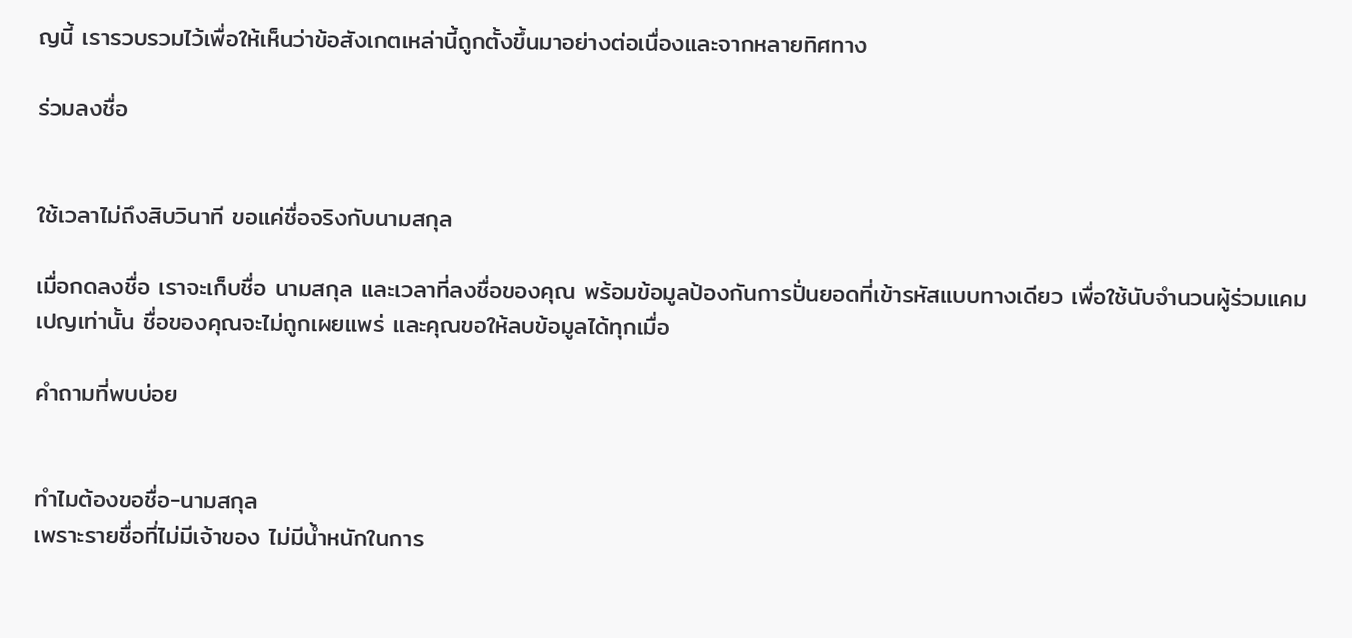ญนี้ เรารวบรวมไว้เพื่อให้เห็นว่าข้อสังเกตเหล่านี้ถูกตั้งขึ้นมาอย่างต่อเนื่องและจากหลายทิศทาง

ร่วมลงชื่อ


ใช้เวลาไม่ถึงสิบวินาที ขอแค่ชื่อจริงกับนามสกุล

เมื่อกดลงชื่อ เราจะเก็บชื่อ นามสกุล และเวลาที่ลงชื่อของคุณ พร้อมข้อมูลป้องกันการปั่นยอดที่เข้ารหัสแบบทางเดียว เพื่อใช้นับจำนวนผู้ร่วมแคมเปญเท่านั้น ชื่อของคุณจะไม่ถูกเผยแพร่ และคุณขอให้ลบข้อมูลได้ทุกเมื่อ

คำถามที่พบบ่อย


ทำไมต้องขอชื่อ-นามสกุล
เพราะรายชื่อที่ไม่มีเจ้าของ ไม่มีน้ำหนักในการ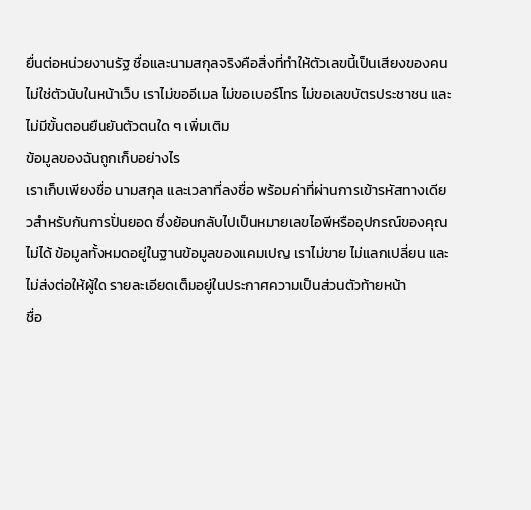ยื่นต่อหน่วยงานรัฐ ชื่อและนามสกุลจริงคือสิ่งที่ทำให้ตัวเลขนี้เป็นเสียงของคน ไม่ใช่ตัวนับในหน้าเว็บ เราไม่ขออีเมล ไม่ขอเบอร์โทร ไม่ขอเลขบัตรประชาชน และไม่มีขั้นตอนยืนยันตัวตนใด ๆ เพิ่มเติม
ข้อมูลของฉันถูกเก็บอย่างไร
เราเก็บเพียงชื่อ นามสกุล และเวลาที่ลงชื่อ พร้อมค่าที่ผ่านการเข้ารหัสทางเดียวสำหรับกันการปั่นยอด ซึ่งย้อนกลับไปเป็นหมายเลขไอพีหรืออุปกรณ์ของคุณไม่ได้ ข้อมูลทั้งหมดอยู่ในฐานข้อมูลของแคมเปญ เราไม่ขาย ไม่แลกเปลี่ยน และไม่ส่งต่อให้ผู้ใด รายละเอียดเต็มอยู่ในประกาศความเป็นส่วนตัวท้ายหน้า
ชื่อ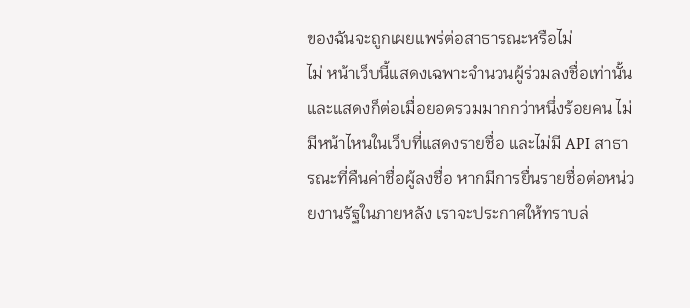ของฉันจะถูกเผยแพร่ต่อสาธารณะหรือไม่
ไม่ หน้าเว็บนี้แสดงเฉพาะจำนวนผู้ร่วมลงชื่อเท่านั้น และแสดงก็ต่อเมื่อยอดรวมมากกว่าหนึ่งร้อยคน ไม่มีหน้าไหนในเว็บที่แสดงรายชื่อ และไม่มี API สาธารณะที่คืนค่าชื่อผู้ลงชื่อ หากมีการยื่นรายชื่อต่อหน่วยงานรัฐในภายหลัง เราจะประกาศให้ทราบล่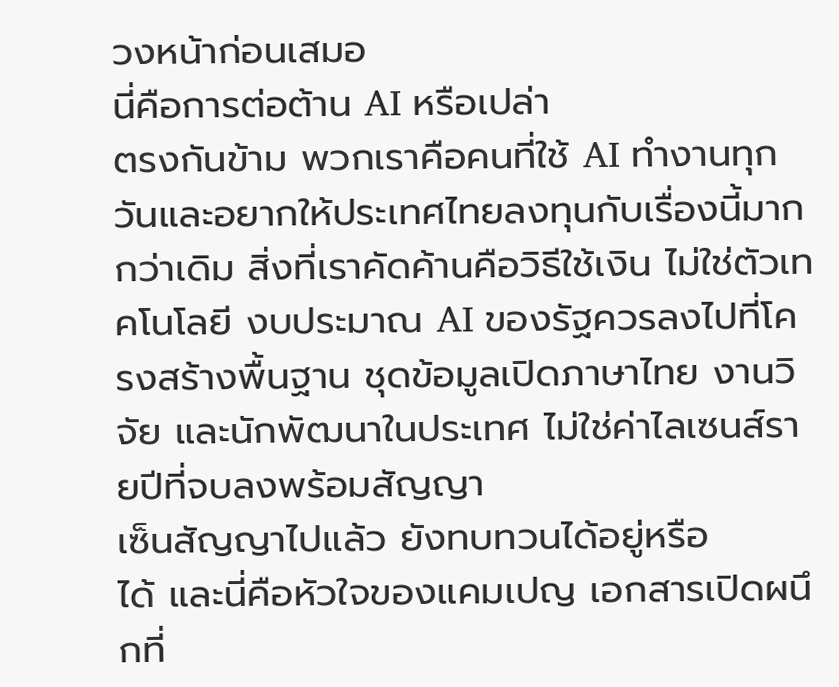วงหน้าก่อนเสมอ
นี่คือการต่อต้าน AI หรือเปล่า
ตรงกันข้าม พวกเราคือคนที่ใช้ AI ทำงานทุกวันและอยากให้ประเทศไทยลงทุนกับเรื่องนี้มากกว่าเดิม สิ่งที่เราคัดค้านคือวิธีใช้เงิน ไม่ใช่ตัวเทคโนโลยี งบประมาณ AI ของรัฐควรลงไปที่โครงสร้างพื้นฐาน ชุดข้อมูลเปิดภาษาไทย งานวิจัย และนักพัฒนาในประเทศ ไม่ใช่ค่าไลเซนส์รายปีที่จบลงพร้อมสัญญา
เซ็นสัญญาไปแล้ว ยังทบทวนได้อยู่หรือ
ได้ และนี่คือหัวใจของแคมเปญ เอกสารเปิดผนึกที่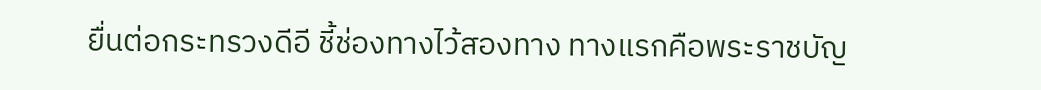ยื่นต่อกระทรวงดีอี ชี้ช่องทางไว้สองทาง ทางแรกคือพระราชบัญ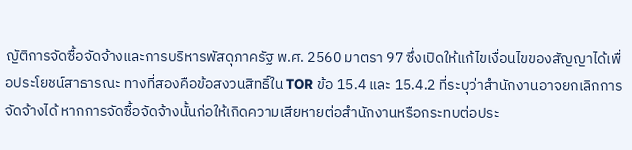ญัติการจัดซื้อจัดจ้างและการบริหารพัสดุภาครัฐ พ.ศ. 2560 มาตรา 97 ซึ่งเปิดให้แก้ไขเงื่อนไขของสัญญาได้เพื่อประโยชน์สาธารณะ ทางที่สองคือข้อสงวนสิทธิ์ใน TOR ข้อ 15.4 และ 15.4.2 ที่ระบุว่าสำนักงานอาจยกเลิกการจัดจ้างได้ หากการจัดซื้อจัดจ้างนั้นก่อให้เกิดความเสียหายต่อสำนักงานหรือกระทบต่อประ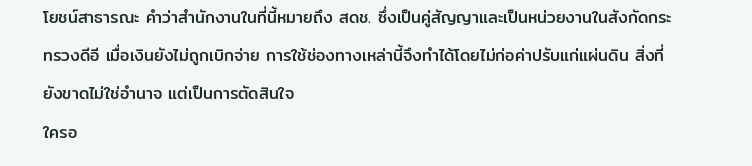โยชน์สาธารณะ คำว่าสำนักงานในที่นี้หมายถึง สดช. ซึ่งเป็นคู่สัญญาและเป็นหน่วยงานในสังกัดกระทรวงดีอี เมื่อเงินยังไม่ถูกเบิกจ่าย การใช้ช่องทางเหล่านี้จึงทำได้โดยไม่ก่อค่าปรับแก่แผ่นดิน สิ่งที่ยังขาดไม่ใช่อำนาจ แต่เป็นการตัดสินใจ
ใครอ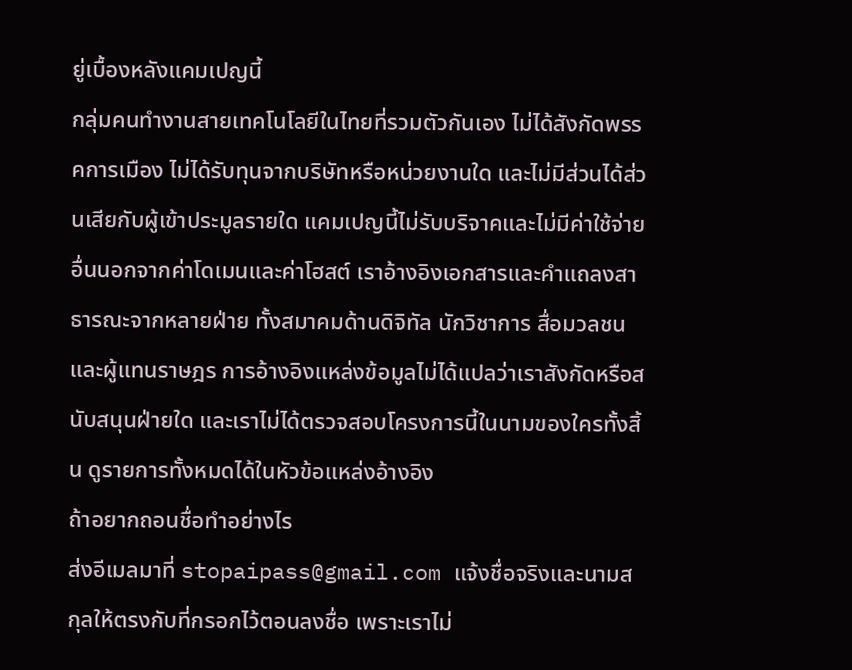ยู่เบื้องหลังแคมเปญนี้
กลุ่มคนทำงานสายเทคโนโลยีในไทยที่รวมตัวกันเอง ไม่ได้สังกัดพรรคการเมือง ไม่ได้รับทุนจากบริษัทหรือหน่วยงานใด และไม่มีส่วนได้ส่วนเสียกับผู้เข้าประมูลรายใด แคมเปญนี้ไม่รับบริจาคและไม่มีค่าใช้จ่ายอื่นนอกจากค่าโดเมนและค่าโฮสต์ เราอ้างอิงเอกสารและคำแถลงสาธารณะจากหลายฝ่าย ทั้งสมาคมด้านดิจิทัล นักวิชาการ สื่อมวลชน และผู้แทนราษฎร การอ้างอิงแหล่งข้อมูลไม่ได้แปลว่าเราสังกัดหรือสนับสนุนฝ่ายใด และเราไม่ได้ตรวจสอบโครงการนี้ในนามของใครทั้งสิ้น ดูรายการทั้งหมดได้ในหัวข้อแหล่งอ้างอิง
ถ้าอยากถอนชื่อทำอย่างไร
ส่งอีเมลมาที่ stopaipass@gmail.com แจ้งชื่อจริงและนามสกุลให้ตรงกับที่กรอกไว้ตอนลงชื่อ เพราะเราไม่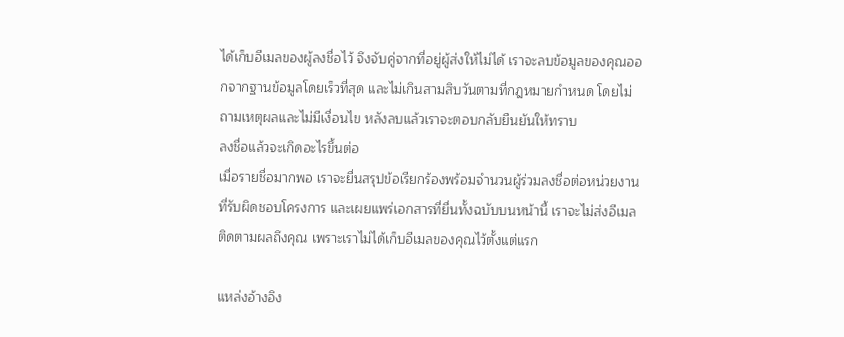ได้เก็บอีเมลของผู้ลงชื่อไว้ จึงจับคู่จากที่อยู่ผู้ส่งให้ไม่ได้ เราจะลบข้อมูลของคุณออกจากฐานข้อมูลโดยเร็วที่สุด และไม่เกินสามสิบวันตามที่กฎหมายกำหนด โดยไม่ถามเหตุผลและไม่มีเงื่อนไข หลังลบแล้วเราจะตอบกลับยืนยันให้ทราบ
ลงชื่อแล้วจะเกิดอะไรขึ้นต่อ
เมื่อรายชื่อมากพอ เราจะยื่นสรุปข้อเรียกร้องพร้อมจำนวนผู้ร่วมลงชื่อต่อหน่วยงานที่รับผิดชอบโครงการ และเผยแพร่เอกสารที่ยื่นทั้งฉบับบนหน้านี้ เราจะไม่ส่งอีเมลติดตามผลถึงคุณ เพราะเราไม่ได้เก็บอีเมลของคุณไว้ตั้งแต่แรก

แหล่งอ้างอิง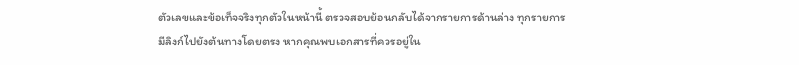ตัวเลขและข้อเท็จจริงทุกตัวในหน้านี้ ตรวจสอบย้อนกลับได้จากรายการด้านล่าง ทุกรายการมีลิงก์ไปยังต้นทางโดยตรง หากคุณพบเอกสารที่ควรอยู่ใน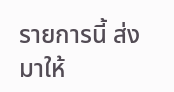รายการนี้ ส่งมาให้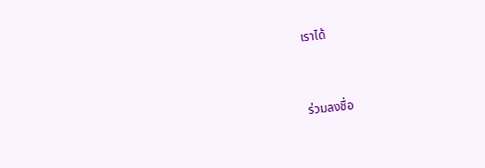เราได้


ร่วมลงชื่อ